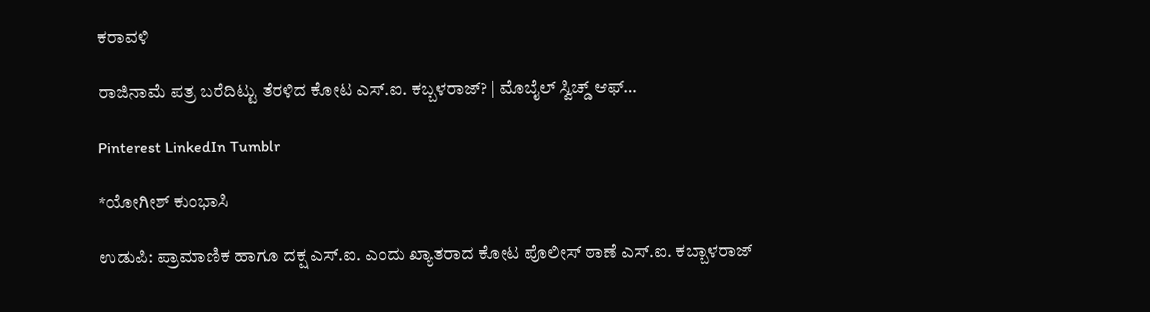ಕರಾವಳಿ

ರಾಜಿನಾಮೆ ಪತ್ರ ಬರೆದಿಟ್ಟು ತೆರಳಿದ ಕೋಟ ಎಸ್.ಐ. ಕಬ್ಬಳರಾಜ್? | ಮೊಬೈಲ್ ಸ್ವಿಚ್ಡ್ ಆಫ್…

Pinterest LinkedIn Tumblr

*ಯೋಗೀಶ್ ಕುಂಭಾಸಿ

ಉಡುಪಿ: ಪ್ರಾಮಾಣಿಕ ಹಾಗೂ ದಕ್ಷ ಎಸ್.ಐ. ಎಂದು ಖ್ಯಾತರಾದ ಕೋಟ ಪೊಲೀಸ್ ಠಾಣೆ ಎಸ್.ಐ. ಕಬ್ಬಾಳರಾಜ್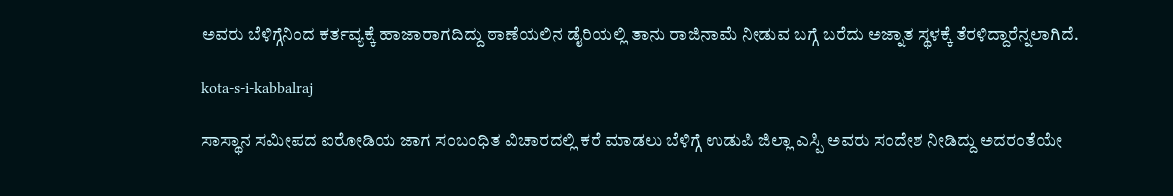ಅವರು ಬೆಳಿಗ್ಗೆನಿಂದ ಕರ್ತವ್ಯಕ್ಕೆ ಹಾಜಾರಾಗದಿದ್ದು ಠಾಣೆಯಲಿನ ಡೈರಿಯಲ್ಲಿ ತಾನು ರಾಜಿನಾಮೆ ನೀಡುವ ಬಗ್ಗೆ ಬರೆದು ಅಜ್ನಾತ ಸ್ಥಳಕ್ಕೆ ತೆರಳಿದ್ದಾರೆನ್ನಲಾಗಿದೆ.

kota-s-i-kabbalraj

ಸಾಸ್ಥಾನ ಸಮೀಪದ ಐರೋಡಿಯ ಜಾಗ ಸಂಬಂಧಿತ ವಿಚಾರದಲ್ಲಿ ಕರೆ ಮಾಡಲು ಬೆಳಿಗ್ಗೆ ಉಡುಪಿ ಜಿಲ್ಲಾ ಎಸ್ಪಿ ಅವರು ಸಂದೇಶ ನೀಡಿದ್ದು ಅದರಂತೆಯೇ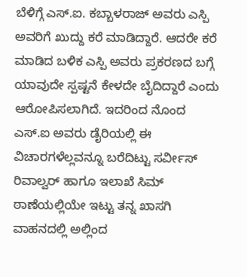ಬೆಳಿಗ್ಗೆ ಎಸ್.ಐ. ಕಬ್ಬಾಳರಾಜ್ ಅವರು ಎಸ್ಪಿ ಅವರಿಗೆ ಖುದ್ದು ಕರೆ ಮಾಡಿದ್ದಾರೆ. ಆದರೇ ಕರೆ ಮಾಡಿದ ಬಳಿಕ ಎಸ್ಪಿ ಅವರು ಪ್ರಕರಣದ ಬಗ್ಗೆ ಯಾವುದೇ ಸ್ಪಷ್ಟನೆ ಕೇಳದೇ ಬೈದಿದ್ದಾರೆ ಎಂದು ಆರೋಪಿಸಲಾಗಿದೆ. ಇದರಿಂದ ನೊಂದ ಎಸ್.ಐ ಅವರು ಡೈರಿಯಲ್ಲಿ ಈ ವಿಚಾರಗಳೆಲ್ಲವನ್ನೂ ಬರೆದಿಟ್ಟು ಸರ್ವೀಸ್ ರಿವಾಲ್ವರ್ ಹಾಗೂ ಇಲಾಖೆ ಸಿಮ್ ಠಾಣೆಯಲ್ಲಿಯೇ ಇಟ್ಟು ತನ್ನ ಖಾಸಗಿ ವಾಹನದಲ್ಲಿ ಅಲ್ಲಿಂದ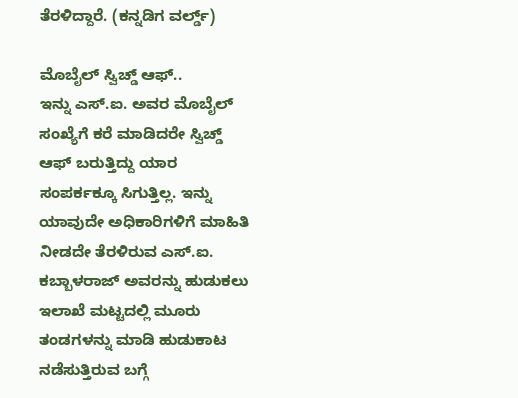ತೆರಳಿದ್ದಾರೆ. (ಕನ್ನಡಿಗ ವರ್ಲ್ಡ್)

ಮೊಬೈಲ್ ಸ್ವಿಚ್ಡ್ ಆಫ್..
ಇನ್ನು ಎಸ್.ಐ. ಅವರ ಮೊಬೈಲ್ ಸಂಖ್ಯೆಗೆ ಕರೆ ಮಾಡಿದರೇ ಸ್ವಿಚ್ಡ್ ಆಫ್ ಬರುತ್ತಿದ್ದು ಯಾರ ಸಂಪರ್ಕಕ್ಕೂ ಸಿಗುತ್ತಿಲ್ಲ. ಇನ್ನು ಯಾವುದೇ ಅಧಿಕಾರಿಗಳಿಗೆ ಮಾಹಿತಿ ನೀಡದೇ ತೆರಳಿರುವ ಎಸ್.ಐ. ಕಬ್ಬಾಳರಾಜ್ ಅವರನ್ನು ಹುಡುಕಲು ಇಲಾಖೆ ಮಟ್ಟದಲ್ಲಿ ಮೂರು ತಂಡಗಳನ್ನು ಮಾಡಿ ಹುಡುಕಾಟ ನಡೆಸುತ್ತಿರುವ ಬಗ್ಗೆ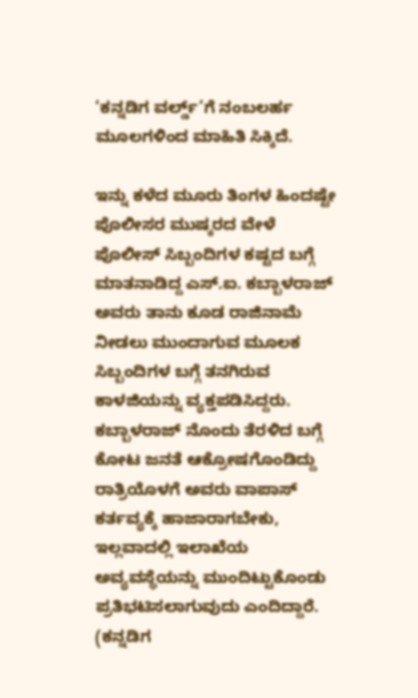‘ಕನ್ನಡಿಗ ವರ್ಲ್ಡ್’ಗೆ ನಂಬಲರ್ಹ ಮೂಲಗಳಿಂದ ಮಾಹಿತಿ ಸಿಕ್ಕಿದೆ.

ಇನ್ನು ಕಳೆದ ಮೂರು ತಿಂಗಳ ಹಿಂದಷ್ಟೇ ಪೊಲೀಸರ ಮುಷ್ಕರದ ವೇಳೆ ಪೊಲೀಸ್ ಸಿಬ್ಬಂದಿಗಳ ಕಷ್ಟದ ಬಗ್ಗೆ ಮಾತನಾಡಿದ್ದ ಎಸ್.ಐ. ಕಬ್ಬಾಳರಾಜ್ ಅವರು ತಾನು ಕೂಡ ರಾಜಿನಾಮೆ ನೀಡಲು ಮುಂದಾಗುವ ಮೂಲಕ ಸಿಬ್ಬಂದಿಗಳ ಬಗ್ಗೆ ತನಗಿರುವ ಕಾಳಜಿಯನ್ನು ವ್ಯಕ್ತಪಡಿಸಿದ್ದರು. ಕಬ್ಬಾಳರಾಜ್ ನೊಂದು ತೆರಳಿದ ಬಗ್ಗೆ ಕೋಟ ಜನತೆ ಆಕ್ರೋಷಗೊಂಡಿದ್ದು ರಾತ್ರಿಯೊಳಗೆ ಅವರು ವಾಪಾಸ್ ಕರ್ತವ್ಯಕ್ಕೆ ಹಾಜಾರಾಗಬೇಕು, ಇಲ್ಲವಾದಲ್ಲಿ ಇಲಾಖೆಯ ಅವ್ಯವಸ್ಥೆಯನ್ನು ಮುಂದಿಟ್ಟುಕೊಂಡು ಪ್ರತಿಭಟಿಸಲಾಗುವುದು ಎಂದಿದ್ದಾರೆ. (ಕನ್ನಡಿಗ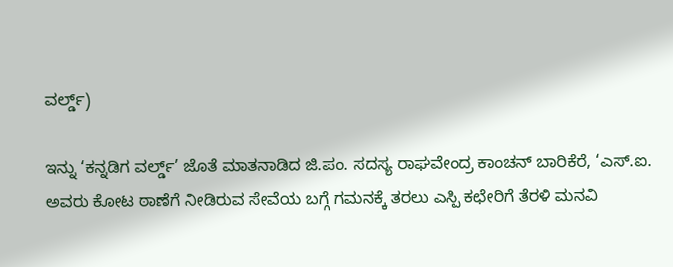ವರ್ಲ್ಡ್)

ಇನ್ನು ‘ಕನ್ನಡಿಗ ವರ್ಲ್ಡ್’ ಜೊತೆ ಮಾತನಾಡಿದ ಜಿ.ಪಂ. ಸದಸ್ಯ ರಾಘವೇಂದ್ರ ಕಾಂಚನ್ ಬಾರಿಕೆರೆ, ‘ಎಸ್.ಐ. ಅವರು ಕೋಟ ಠಾಣೆಗೆ ನೀಡಿರುವ ಸೇವೆಯ ಬಗ್ಗೆ ಗಮನಕ್ಕೆ ತರಲು ಎಸ್ಪಿ ಕಛೇರಿಗೆ ತೆರಳಿ ಮನವಿ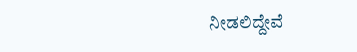ನೀಡಲಿದ್ದೇವೆ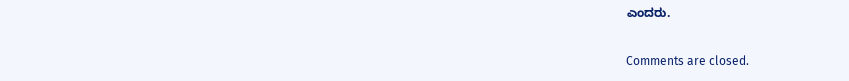ಎಂದರು.

Comments are closed.